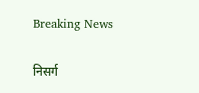Breaking News

निसर्ग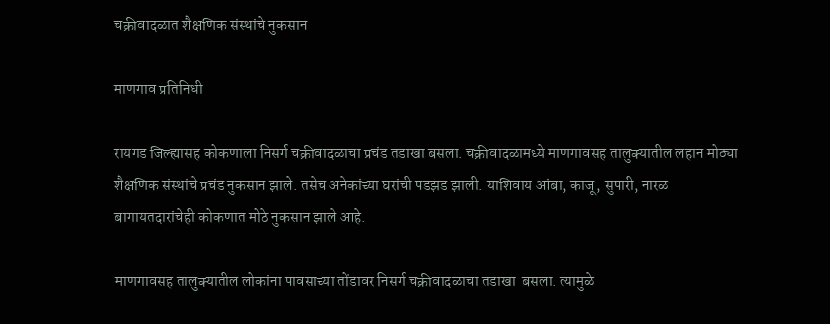चक्रीवादळात शैक्षणिक संस्थांचे नुकसान

माणगाव प्रतिनिधी

रायगड जिल्ह्यासह कोकणाला निसर्ग चक्रीवादळाचा प्रचंड तडाखा बसला. चक्रीवादळामध्ये माणगावसह तालुक्यातील लहान मोठ्या शैक्षणिक संस्थांचे प्रचंड नुकसान झाले. तसेच अनेकांच्या घरांची पडझड झाली. याशिवाय आंबा, काजू, सुपारी, नारळ बागायतदारांचेही कोकणात मोठे नुकसान झाले आहे.

माणगावसह तालुक्यातील लोकांना पावसाच्या तोंडावर निसर्ग चक्रीवादळाचा तडाखा  बसला. त्यामुळे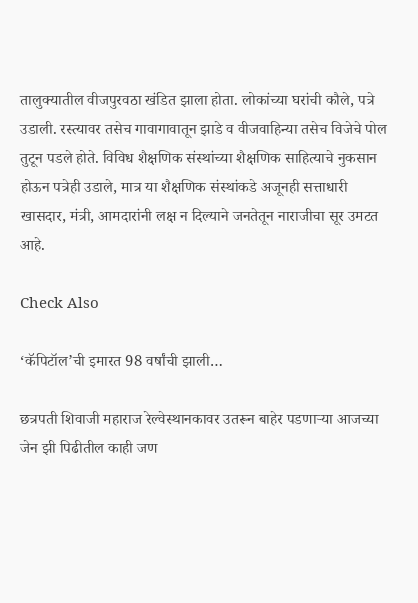तालुक्यातील वीजपुरवठा खंडित झाला होता. लोकांच्या घरांची कौले, पत्रे उडाली. रस्त्यावर तसेच गावागावातून झाडे व वीजवाहिन्या तसेच विजेचे पोल तुटून पडले होते. विविध शैक्षणिक संस्थांच्या शैक्षणिक साहित्याचे नुकसान होऊन पत्रेही उडाले, मात्र या शैक्षणिक संस्थांकडे अजूनही सत्ताधारी खासदार, मंत्री, आमदारांनी लक्ष न दिल्याने जनतेतून नाराजीचा सूर उमटत आहे.

Check Also

‘कॅपिटॉल’ची इमारत 98 वर्षांची झाली…

छत्रपती शिवाजी महाराज रेल्वेस्थानकावर उतरून बाहेर पडणार्‍या आजच्या जेन झी पिढीतील काही जण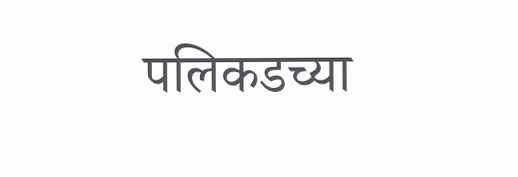पलिकडच्या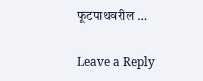फूटपाथवरील …

Leave a Reply